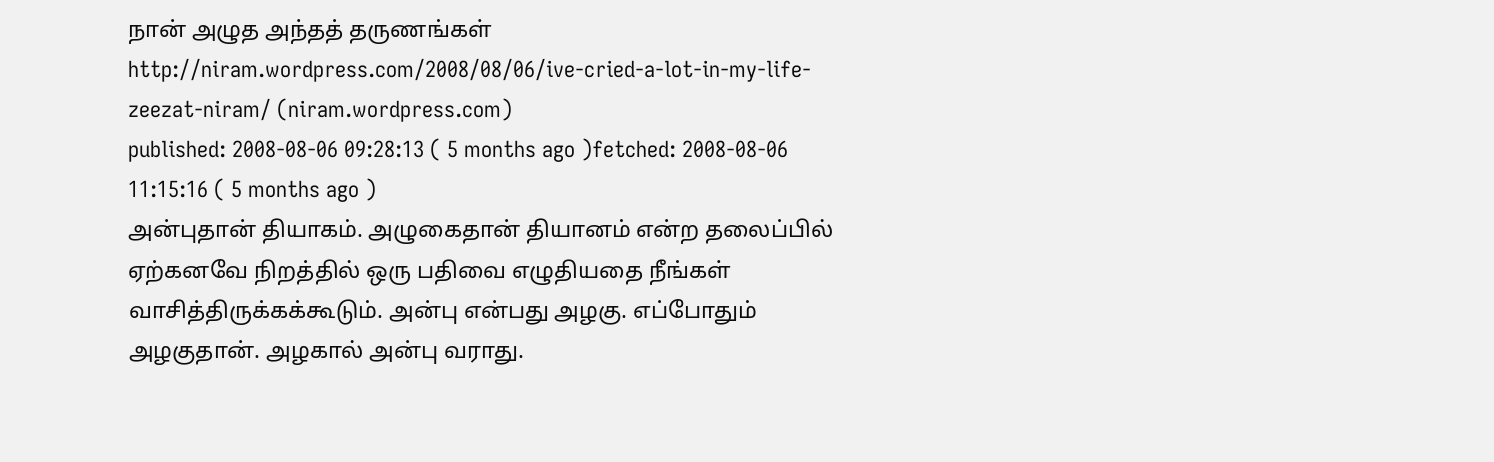நான் அழுத அந்தத் தருணங்கள்
http://niram.wordpress.com/2008/08/06/ive-cried-a-lot-in-my-life-zeezat-niram/ (niram.wordpress.com)
published: 2008-08-06 09:28:13 ( 5 months ago )fetched: 2008-08-06 11:15:16 ( 5 months ago )
அன்புதான் தியாகம். அழுகைதான் தியானம் என்ற தலைப்பில் ஏற்கனவே நிறத்தில் ஒரு பதிவை எழுதியதை நீங்கள் வாசித்திருக்கக்கூடும். அன்பு என்பது அழகு. எப்போதும் அழகுதான். அழகால் அன்பு வராது.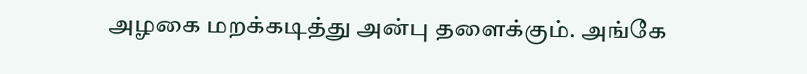அழகை மறக்கடித்து அன்பு தளைக்கும். அங்கே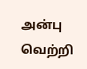அன்பு வெற்றி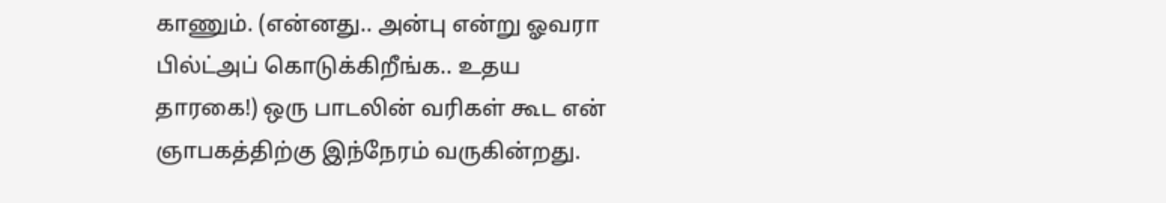காணும். (என்னது.. அன்பு என்று ஓவரா பில்ட்அப் கொடுக்கிறீங்க.. உதய தாரகை!) ஒரு பாடலின் வரிகள் கூட என் ஞாபகத்திற்கு இந்நேரம் வருகின்றது.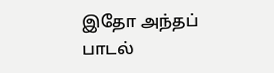இதோ அந்தப் பாடல்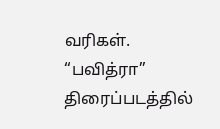வரிகள். “பவித்ரா” திரைப்படத்தில்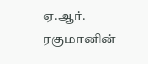ஏ.ஆர். ரகுமானின்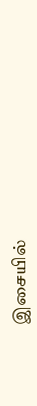இசையில்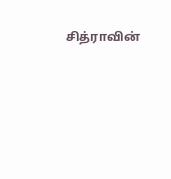சித்ராவின்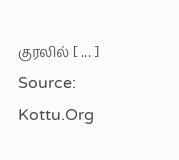குரலில் [ ... ]
Source: Kottu.Org